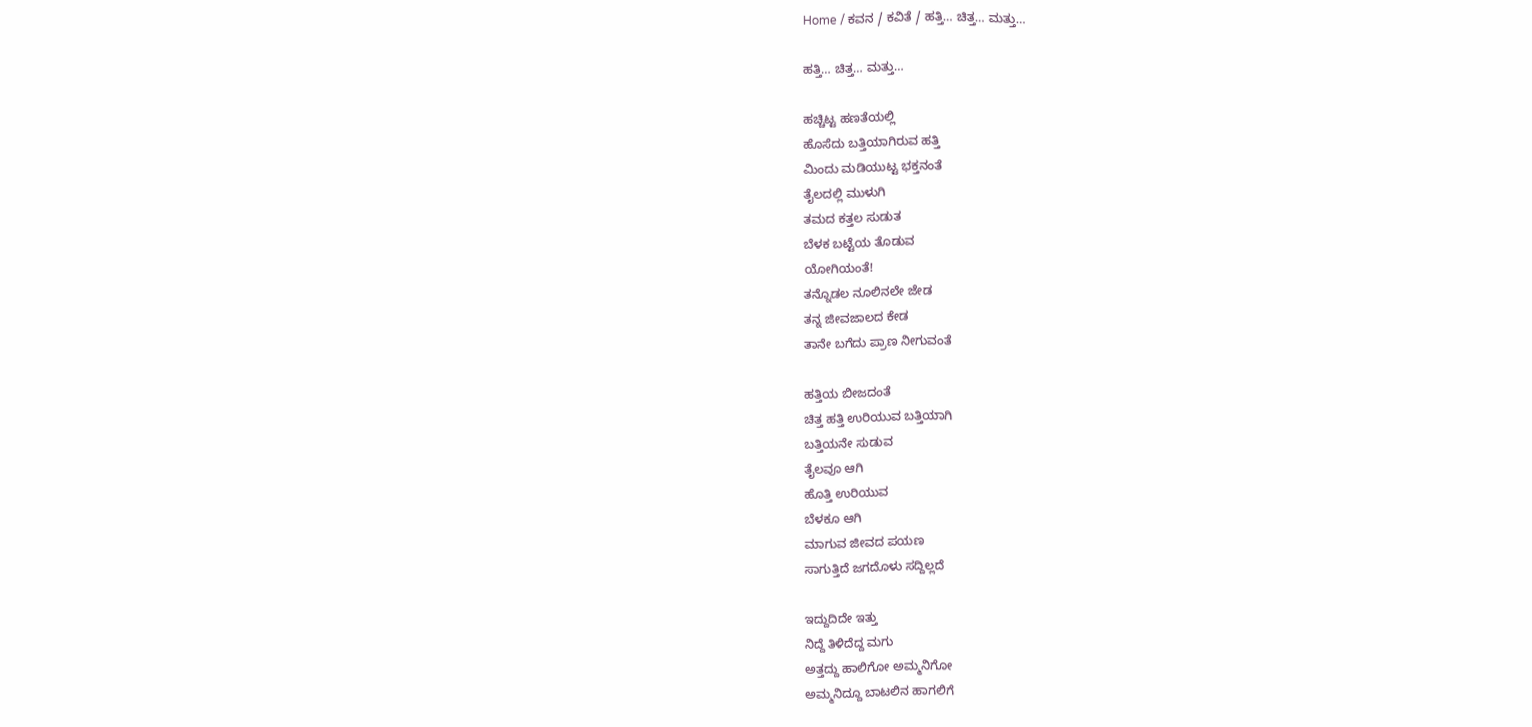Home / ಕವನ / ಕವಿತೆ / ಹತ್ತಿ… ಚಿತ್ತ… ಮತ್ತು…

ಹತ್ತಿ… ಚಿತ್ತ… ಮತ್ತು…

ಹಚ್ಚಿಟ್ಟ ಹಣತೆಯಲ್ಲಿ
ಹೊಸೆದು ಬತ್ತಿಯಾಗಿರುವ ಹತ್ತಿ
ಮಿಂದು ಮಡಿಯುಟ್ಟ ಭಕ್ತನಂತೆ
ತೈಲದಲ್ಲಿ ಮುಳುಗಿ
ತಮದ ಕತ್ತಲ ಸುಡುತ
ಬೆಳಕ ಬಟ್ಟೆಯ ತೊಡುವ
ಯೋಗಿಯಂತೆ!
ತನ್ನೊಡಲ ನೂಲಿನಲೇ ಜೇಡ
ತನ್ನ ಜೀವಜಾಲದ ಕೇಡ
ತಾನೇ ಬಗೆದು ಪ್ರಾಣ ನೀಗುವಂತೆ

ಹತ್ತಿಯ ಬೀಜದಂತೆ
ಚಿತ್ತ ಹತ್ತಿ ಉರಿಯುವ ಬತ್ತಿಯಾಗಿ
ಬತ್ತಿಯನೇ ಸುಡುವ
ತೈಲವೂ ಆಗಿ
ಹೊತ್ತಿ ಉರಿಯುವ
ಬೆಳಕೂ ಆಗಿ
ಮಾಗುವ ಜೀವದ ಪಯಣ
ಸಾಗುತ್ತಿದೆ ಜಗದೊಳು ಸದ್ದಿಲ್ಲದೆ

ಇದ್ದುದಿದೇ ಇತ್ತು
ನಿದ್ದೆ ತಿಳಿದೆದ್ದ ಮಗು
ಅತ್ತದ್ದು ಹಾಲಿಗೋ ಅಮ್ಮನಿಗೋ
ಅಮ್ಮನಿದ್ದೂ ಬಾಟಲಿನ ಹಾಗಲಿಗೆ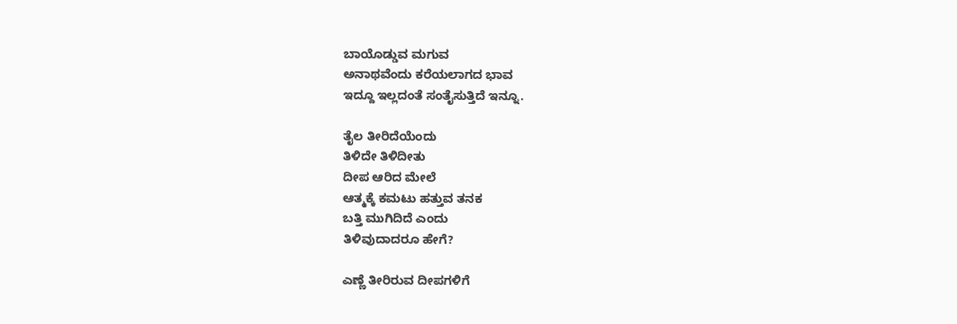ಬಾಯೊಡ್ಡುವ ಮಗುವ
ಅನಾಥವೆಂದು ಕರೆಯಲಾಗದ ಭಾವ
ಇದ್ದೂ ಇಲ್ಲದಂತೆ ಸಂತೈಸುತ್ತಿದೆ ಇನ್ನೂ.

ತೈಲ ತೀರಿದೆಯೆಂದು
ತಿಳಿದೇ ತಿಳಿದೀತು
ದೀಪ ಆರಿದ ಮೇಲೆ
ಆತ್ಮಕ್ಕೆ ಕಮಟು ಹತ್ತುವ ತನಕ
ಬತ್ತಿ ಮುಗಿದಿದೆ ಎಂದು
ತಿಳಿವುದಾದರೂ ಹೇಗೆ?

ಎಣ್ಣೆ ತೀರಿರುವ ದೀಪಗಳಿಗೆ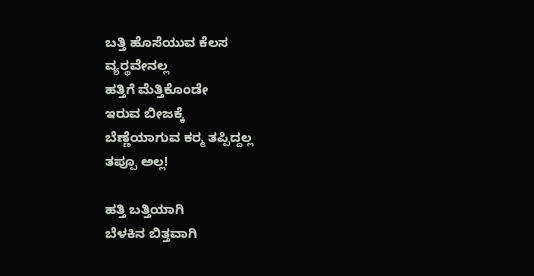ಬತ್ತಿ ಹೊಸೆಯುವ ಕೆಲಸ
ವ್ಯರ್‍ಥವೇನಲ್ಲ
ಹತ್ತಿಗೆ ಮೆತ್ತಿಕೊಂಡೇ
ಇರುವ ಬೀಜಕ್ಕೆ
ಬೆಣ್ಣೆಯಾಗುವ ಕರ್‍ಮ ತಪ್ಪಿದ್ದಲ್ಲ
ತಪ್ಪೂ ಅಲ್ಲ!

ಹತ್ತಿ ಬತ್ತಿಯಾಗಿ
ಬೆಳಕಿನ ಬಿತ್ತವಾಗಿ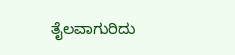ತೈಲವಾಗುರಿದು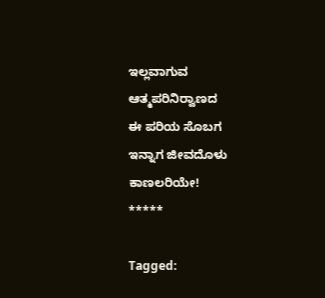ಇಲ್ಲವಾಗುವ
ಆತ್ಮಪರಿನಿರ್‍ವಾಣದ
ಈ ಪರಿಯ ಸೊಬಗ
ಇನ್ನಾಗ ಜೀವದೊಳು
ಕಾಣಲರಿಯೇ!
*****

Tagged: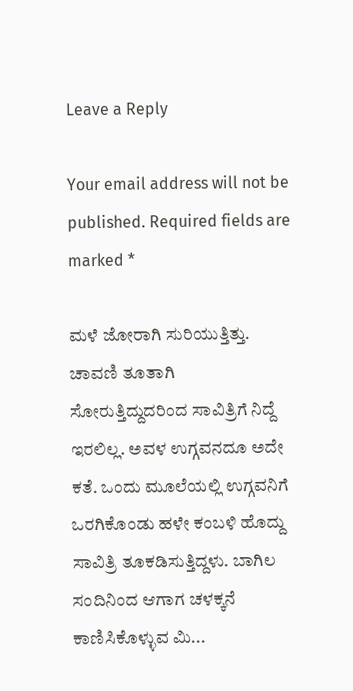Leave a Reply

Your email address will not be published. Required fields are marked *

ಮಳೆ ಜೋರಾಗಿ ಸುರಿಯುತ್ತಿತ್ತು. ಚಾವಣಿ ತೂತಾಗಿ ಸೋರುತ್ತಿದ್ದುದರಿಂದ ಸಾವಿತ್ರಿಗೆ ನಿದ್ದೆ ಇರಲಿಲ್ಲ. ಅವಳ ಉಗ್ಗವನದೂ ಅದೇ ಕತೆ. ಒಂದು ಮೂಲೆಯಲ್ಲಿ ಉಗ್ಗವನಿಗೆ ಒರಗಿಕೊಂಡು ಹಳೇ ಕಂಬಳಿ ಹೊದ್ದು ಸಾವಿತ್ರಿ ತೂಕಡಿಸುತ್ತಿದ್ದಳು. ಬಾಗಿಲ ಸಂದಿನಿಂದ ಆಗಾಗ ಚಳಕ್ಕನೆ ಕಾಣಿಸಿಕೊಳ್ಳುವ ಮಿ...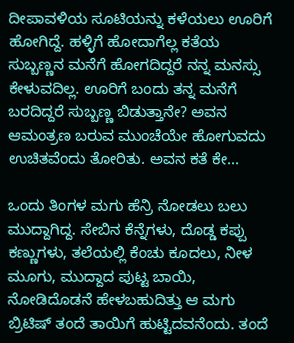ದೀಪಾವಳಿಯ ಸೂಟಿಯನ್ನು ಕಳೆಯಲು ಊರಿಗೆ ಹೋಗಿದ್ದೆ. ಹಳ್ಳಿಗೆ ಹೋದಾಗೆಲ್ಲ ಕತೆಯ ಸುಬ್ಬಣ್ಣನ ಮನೆಗೆ ಹೋಗದಿದ್ದರೆ ನನ್ನ ಮನಸ್ಸು ಕೇಳುವದಿಲ್ಲ. ಊರಿಗೆ ಬಂದು ತನ್ನ ಮನೆಗೆ ಬರದಿದ್ದರೆ ಸುಬ್ಬಣ್ಣ ಬಿಡುತ್ತಾನೇ? ಅವನ ಆಮಂತ್ರಣ ಬರುವ ಮುಂಚೆಯೇ ಹೋಗುವದು ಉಚಿತವೆಂದು ತೋರಿತು. ಅವನ ಕತೆ ಕೇ...

ಒಂದು ತಿಂಗಳ ಮಗು ಹೆನ್ರಿ ನೋಡಲು ಬಲು ಮುದ್ದಾಗಿದ್ದ. ಸೇಬಿನ ಕೆನ್ನೆಗಳು, ದೊಡ್ಡ ಕಪ್ಪು ಕಣ್ಣುಗಳು, ತಲೆಯಲ್ಲಿ ಕೆಂಚು ಕೂದಲು, ನೀಳ ಮೂಗು, ಮುದ್ದಾದ ಪುಟ್ಟ ಬಾಯಿ, ನೋಡಿದೊಡನೆ ಹೇಳಬಹುದಿತ್ತು ಆ ಮಗು ಬ್ರಿಟಿಷ್ ತಂದೆ ತಾಯಿಗೆ ಹುಟ್ಟಿದವನೆಂದು. ತಂದೆ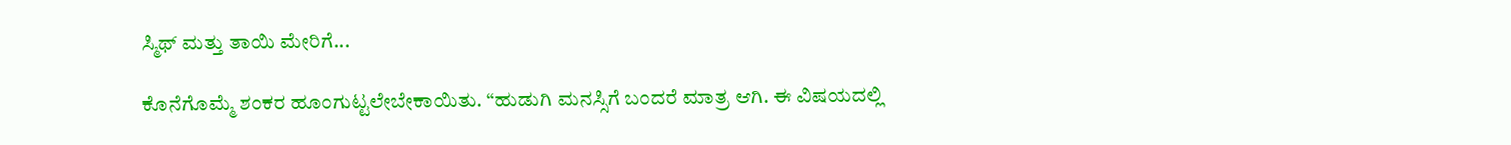ಸ್ಮಿಥ್ ಮತ್ತು ತಾಯಿ ಮೇರಿಗೆ...

ಕೊನೆಗೊಮ್ಮೆ ಶಂಕರ ಹೂಂಗುಟ್ಟಲೇಬೇಕಾಯಿತು. “ಹುಡುಗಿ ಮನಸ್ಸಿಗೆ ಬಂದರೆ ಮಾತ್ರ ಆಗಿ. ಈ ವಿಷಯದಲ್ಲಿ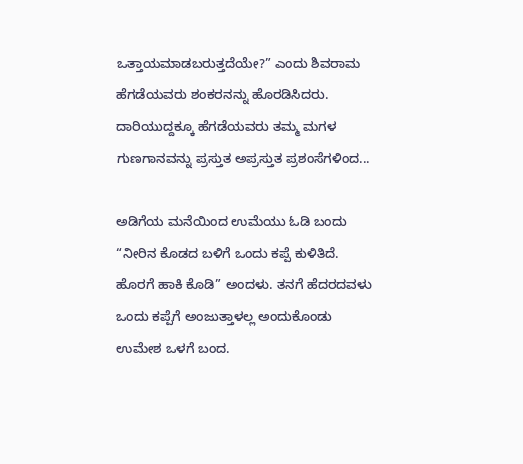ಒತ್ತಾಯಮಾಡಬರುತ್ತದೆಯೇ?” ಎಂದು ಶಿವರಾಮ ಹೆಗಡೆಯವರು ಶಂಕರನನ್ನು ಹೊರಡಿಸಿದರು. ದಾರಿಯುದ್ದಕ್ಕೂ ಹೆಗಡೆಯವರು ತಮ್ಮ ಮಗಳ ಗುಣಗಾನವನ್ನು ಪ್ರಸ್ತುತ ಅಪ್ರಸ್ತುತ ಪ್ರಶಂಸೆಗಳಿಂದ...

ಅಡಿಗೆಯ ಮನೆಯಿಂದ ಉಮೆಯು ಓಡಿ ಬಂದು “ನೀರಿನ ಕೊಡದ ಬಳಿಗೆ ಒಂದು ಕಪ್ಪೆ ಕುಳಿತಿದೆ. ಹೊರಗೆ ಹಾಕಿ ಕೊಡಿ” ಅಂದಳು. ತನಗೆ ಹೆದರದವಳು ಒಂದು ಕಪ್ಪೆಗೆ ಅಂಜುತ್ತಾಳಲ್ಲ ಅಂದುಕೊಂಡು ಉಮೇಶ ಒಳಗೆ ಬಂದ.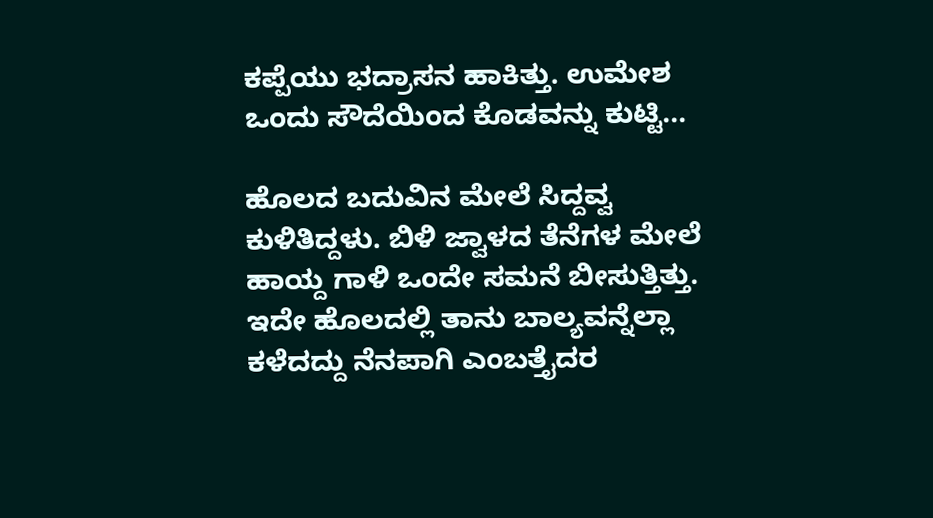ಕಪ್ಪೆಯು ಭದ್ರಾಸನ ಹಾಕಿತ್ತು. ಉಮೇಶ ಒಂದು ಸೌದೆಯಿಂದ ಕೊಡವನ್ನು ಕುಟ್ಟಿ...

ಹೊಲದ ಬದುವಿನ ಮೇಲೆ ಸಿದ್ದವ್ವ ಕುಳಿತಿದ್ದಳು. ಬಿಳಿ ಜ್ವಾಳದ ತೆನೆಗಳ ಮೇಲೆ ಹಾಯ್ದ ಗಾಳಿ ಒಂದೇ ಸಮನೆ ಬೀಸುತ್ತಿತ್ತು. ಇದೇ ಹೊಲದಲ್ಲಿ ತಾನು ಬಾಲ್ಯವನ್ನೆಲ್ಲಾ ಕಳೆದದ್ದು ನೆನಪಾಗಿ ಎಂಬತ್ತೈದರ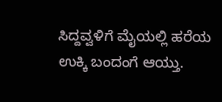ಸಿದ್ದವ್ವಳಿಗೆ ಮೈಯಲ್ಲಿ ಹರೆಯ ಉಕ್ಕಿ ಬಂದಂಗೆ ಆಯ್ತು.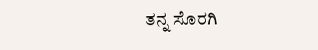ತನ್ನ ಸೊರಗಿ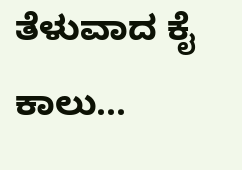ತೆಳುವಾದ ಕೈ ಕಾಲು...